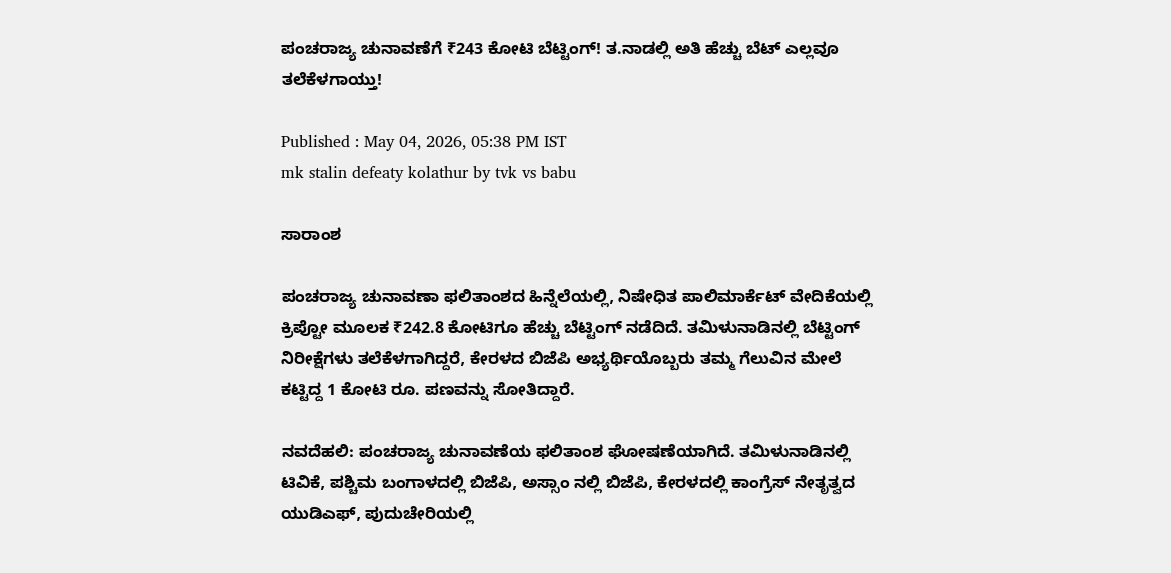ಪಂಚರಾಜ್ಯ ಚುನಾವಣೆಗೆ ₹243 ಕೋಟಿ ಬೆಟ್ಟಿಂಗ್‌! ತ.ನಾಡಲ್ಲಿ ಅತಿ ಹೆಚ್ಚು ಬೆಟ್‌ ಎಲ್ಲವೂ ತಲೆಕೆಳಗಾಯ್ತು!

Published : May 04, 2026, 05:38 PM IST
mk stalin defeaty kolathur by tvk vs babu

ಸಾರಾಂಶ

ಪಂಚರಾಜ್ಯ ಚುನಾವಣಾ ಫಲಿತಾಂಶದ ಹಿನ್ನೆಲೆಯಲ್ಲಿ, ನಿಷೇಧಿತ ಪಾಲಿಮಾರ್ಕೆಟ್ ವೇದಿಕೆಯಲ್ಲಿ ಕ್ರಿಪ್ಟೋ ಮೂಲಕ ₹242.8 ಕೋಟಿಗೂ ಹೆಚ್ಚು ಬೆಟ್ಟಿಂಗ್ ನಡೆದಿದೆ. ತಮಿಳುನಾಡಿನಲ್ಲಿ ಬೆಟ್ಟಿಂಗ್ ನಿರೀಕ್ಷೆಗಳು ತಲೆಕೆಳಗಾಗಿದ್ದರೆ, ಕೇರಳದ ಬಿಜೆಪಿ ಅಭ್ಯರ್ಥಿಯೊಬ್ಬರು ತಮ್ಮ ಗೆಲುವಿನ ಮೇಲೆ ಕಟ್ಟಿದ್ದ 1 ಕೋಟಿ ರೂ. ಪಣವನ್ನು ಸೋತಿದ್ದಾರೆ.

ನವದೆಹಲಿ: ಪಂಚರಾಜ್ಯ ಚುನಾವಣೆಯ ಫಲಿತಾಂಶ ಘೋಷಣೆಯಾಗಿದೆ. ತಮಿಳುನಾಡಿನಲ್ಲಿ ಟಿವಿಕೆ, ಪಶ್ಚಿಮ ಬಂಗಾಳದಲ್ಲಿ ಬಿಜೆಪಿ, ಅಸ್ಸಾಂ ನಲ್ಲಿ ಬಿಜೆಪಿ, ಕೇರಳದಲ್ಲಿ ಕಾಂಗ್ರೆಸ್ ನೇತೃತ್ವದ ಯುಡಿಎಫ್, ಪುದುಚೇರಿಯಲ್ಲಿ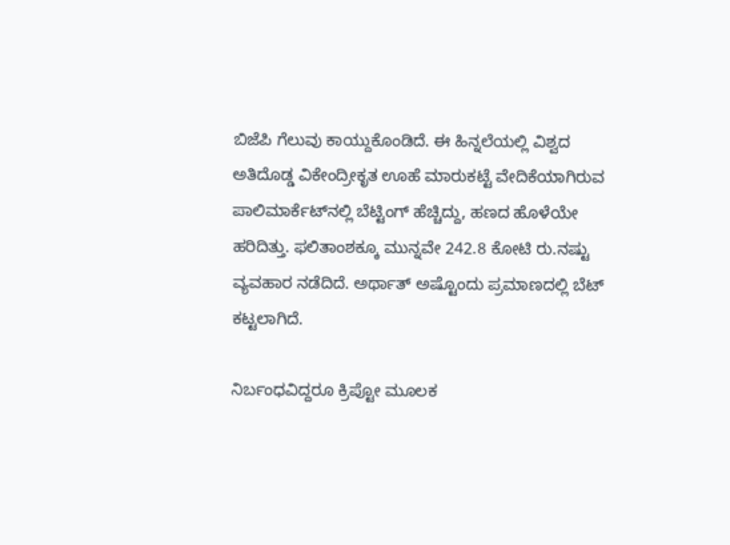ಬಿಜೆಪಿ ಗೆಲುವು ಕಾಯ್ದುಕೊಂಡಿದೆ. ಈ ಹಿನ್ನಲೆಯಲ್ಲಿ ವಿಶ್ವದ ಅತಿದೊಡ್ಡ ವಿಕೇಂದ್ರೀಕೃತ ಊಹೆ ಮಾರುಕಟ್ಟೆ ವೇದಿಕೆಯಾಗಿರುವ ಪಾಲಿಮಾರ್ಕೆಟ್‌ನಲ್ಲಿ ಬೆಟ್ಟಿಂಗ್‌ ಹೆಚ್ಚಿದ್ದು, ಹಣದ ಹೊಳೆಯೇ ಹರಿದಿತ್ತು. ಫಲಿತಾಂಶಕ್ಕೂ ಮುನ್ನವೇ 242.8 ಕೋಟಿ ರು.ನಷ್ಟು ವ್ಯವಹಾರ ನಡೆದಿದೆ. ಅರ್ಥಾತ್‌ ಅಷ್ಟೊಂದು ಪ್ರಮಾಣದಲ್ಲಿ ಬೆಟ್‌ ಕಟ್ಟಲಾಗಿದೆ.

ನಿರ್ಬಂಧವಿದ್ದರೂ ಕ್ರಿಪ್ಟೋ ಮೂಲಕ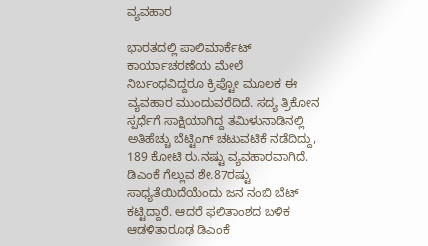ವ್ಯವಹಾರ

ಭಾರತದಲ್ಲಿ ಪಾಲಿಮಾರ್ಕೆಟ್‌ ಕಾರ್ಯಾಚರಣೆಯ ಮೇಲೆ ನಿರ್ಬಂಧವಿದ್ದರೂ ಕ್ರಿಪ್ಟೋ ಮೂಲಕ ಈ ವ್ಯವಹಾರ ಮುಂದುವರೆದಿದೆ. ಸದ್ಯ ತ್ರಿಕೋನ ಸ್ಪರ್ಧೆಗೆ ಸಾಕ್ಷಿಯಾಗಿದ್ದ ತಮಿಳುನಾಡಿನಲ್ಲಿ ಅತಿಹೆಚ್ಚು ಬೆಟ್ಟಿಂಗ್‌ ಚಟುವಟಿಕೆ ನಡೆದಿದ್ದು, 189 ಕೋಟಿ ರು.ನಷ್ಟು ವ್ಯವಹಾರವಾಗಿದೆ. ಡಿಎಂಕೆ ಗೆಲ್ಲುವ ಶೇ.87ರಷ್ಟು ಸಾಧ್ಯತೆಯಿದೆಯೆಂದು ಜನ ನಂಬಿ ಬೆಟ್‌ ಕಟ್ಟಿದ್ದಾರೆ. ಆದರೆ ಫಲಿತಾಂಶದ ಬಳಿಕ ಆಡಳಿತಾರೂಢ ಡಿಎಂಕೆ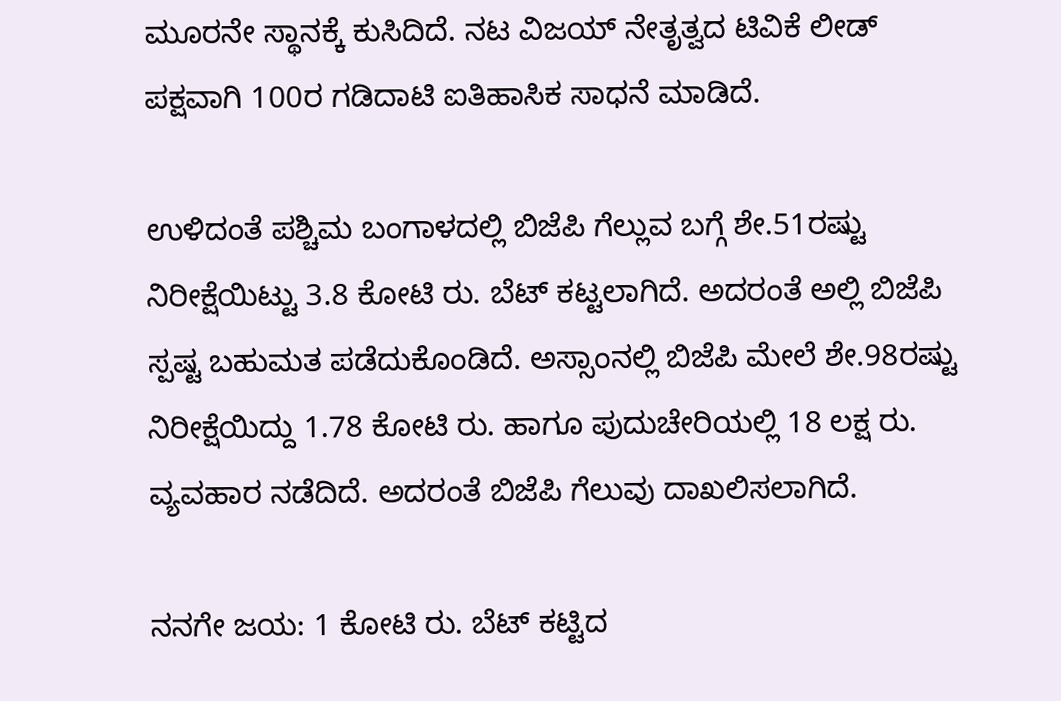ಮೂರನೇ ಸ್ಥಾನಕ್ಕೆ ಕುಸಿದಿದೆ. ನಟ ವಿಜಯ್‌ ನೇತೃತ್ವದ ಟಿವಿಕೆ ಲೀಡ್‌ ಪಕ್ಷವಾಗಿ 100ರ ಗಡಿದಾಟಿ ಐತಿಹಾಸಿಕ ಸಾಧನೆ ಮಾಡಿದೆ.

ಉಳಿದಂತೆ ಪಶ್ಚಿಮ ಬಂಗಾಳದಲ್ಲಿ ಬಿಜೆಪಿ ಗೆಲ್ಲುವ ಬಗ್ಗೆ ಶೇ.51ರಷ್ಟು ನಿರೀಕ್ಷೆಯಿಟ್ಟು 3.8 ಕೋಟಿ ರು. ಬೆಟ್‌ ಕಟ್ಟಲಾಗಿದೆ. ಅದರಂತೆ ಅಲ್ಲಿ ಬಿಜೆಪಿ ಸ್ಪಷ್ಟ ಬಹುಮತ ಪಡೆದುಕೊಂಡಿದೆ. ಅಸ್ಸಾಂನಲ್ಲಿ ಬಿಜೆಪಿ ಮೇಲೆ ಶೇ.98ರಷ್ಟು ನಿರೀಕ್ಷೆಯಿದ್ದು 1.78 ಕೋಟಿ ರು. ಹಾಗೂ ಪುದುಚೇರಿಯಲ್ಲಿ 18 ಲಕ್ಷ ರು. ವ್ಯವಹಾರ ನಡೆದಿದೆ. ಅದರಂತೆ ಬಿಜೆಪಿ ಗೆಲುವು ದಾಖಲಿಸಲಾಗಿದೆ.

ನನಗೇ ಜಯ: 1 ಕೋಟಿ ರು. ಬೆಟ್‌ ಕಟ್ಟಿದ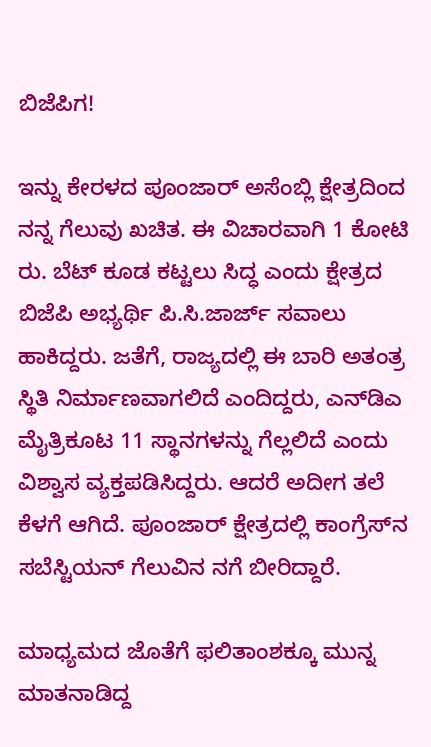ಬಿಜೆಪಿಗ!

ಇನ್ನು ಕೇರಳದ ಪೂಂಜಾರ್‌ ಅಸೆಂಬ್ಲಿ ಕ್ಷೇತ್ರದಿಂದ ನನ್ನ ಗೆಲುವು ಖಚಿತ. ಈ ವಿಚಾರವಾಗಿ 1 ಕೋಟಿ ರು. ಬೆಟ್‌ ಕೂಡ ಕಟ್ಟಲು ಸಿದ್ಧ ಎಂದು ಕ್ಷೇತ್ರದ ಬಿಜೆಪಿ ಅಭ್ಯರ್ಥಿ ಪಿ.ಸಿ.ಜಾರ್ಜ್‌ ಸವಾಲು ಹಾಕಿದ್ದರು. ಜತೆಗೆ, ರಾಜ್ಯದಲ್ಲಿ ಈ ಬಾರಿ ಅತಂತ್ರ ಸ್ಥಿತಿ ನಿರ್ಮಾಣವಾಗಲಿದೆ ಎಂದಿದ್ದರು, ಎನ್‌ಡಿಎ ಮೈತ್ರಿಕೂಟ 11 ಸ್ಥಾನಗಳನ್ನು ಗೆಲ್ಲಲಿದೆ ಎಂದು ವಿಶ್ವಾಸ ವ್ಯಕ್ತಪಡಿಸಿದ್ದರು. ಆದರೆ ಅದೀಗ ತಲೆ ಕೆಳಗೆ ಆಗಿದೆ. ಪೂಂಜಾರ್‌ ಕ್ಷೇತ್ರದಲ್ಲಿ ಕಾಂಗ್ರೆಸ್‌ನ ಸಬೆಸ್ಟಿಯನ್ ಗೆಲುವಿನ ನಗೆ ಬೀರಿದ್ದಾರೆ.

ಮಾಧ್ಯಮದ ಜೊತೆಗೆ ಫಲಿತಾಂಶಕ್ಕೂ ಮುನ್ನ ಮಾತನಾಡಿದ್ದ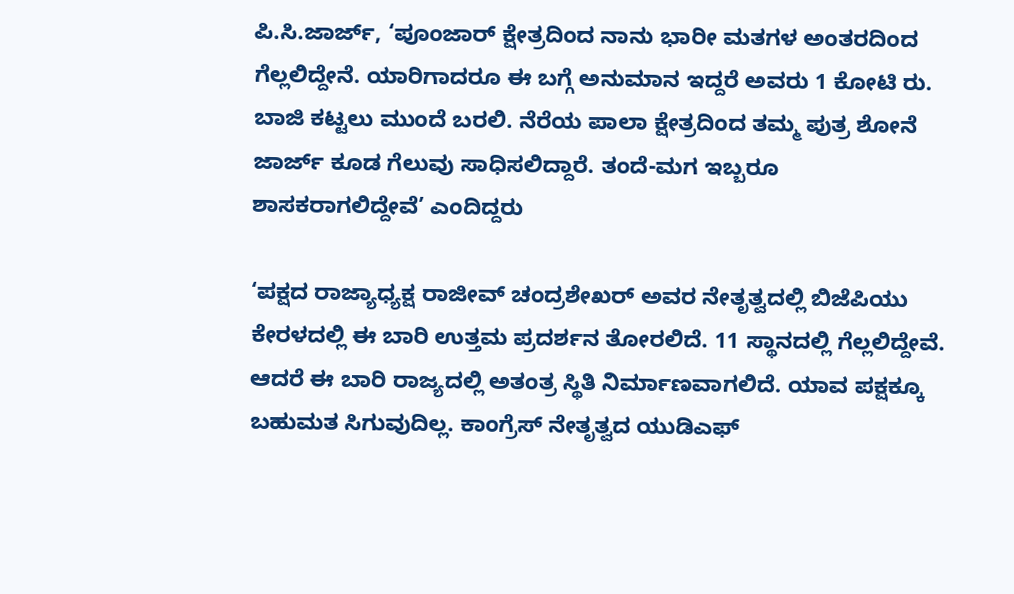ಪಿ.ಸಿ.ಜಾರ್ಜ್‌, ‘ಪೂಂಜಾರ್‌ ಕ್ಷೇತ್ರದಿಂದ ನಾನು ಭಾರೀ ಮತಗಳ ಅಂತರದಿಂದ ಗೆಲ್ಲಲಿದ್ದೇನೆ. ಯಾರಿಗಾದರೂ ಈ ಬಗ್ಗೆ ಅನುಮಾನ ಇದ್ದರೆ ಅವರು 1 ಕೋಟಿ ರು. ಬಾಜಿ ಕಟ್ಟಲು ಮುಂದೆ ಬರಲಿ. ನೆರೆಯ ಪಾಲಾ ಕ್ಷೇತ್ರದಿಂದ ತಮ್ಮ ಪುತ್ರ ಶೋನೆ ಜಾರ್ಜ್‌ ಕೂಡ ಗೆಲುವು ಸಾಧಿಸಲಿದ್ದಾರೆ. ತಂದೆ-ಮಗ ಇಬ್ಬರೂ ಶಾಸಕರಾಗಲಿದ್ದೇವೆ’ ಎಂದಿದ್ದರು

‘ಪಕ್ಷದ ರಾಜ್ಯಾಧ್ಯಕ್ಷ ರಾಜೀವ್‌ ಚಂದ್ರಶೇಖರ್‌ ಅವರ ನೇತೃತ್ವದಲ್ಲಿ ಬಿಜೆಪಿಯು ಕೇರಳದಲ್ಲಿ ಈ ಬಾರಿ ಉತ್ತಮ ಪ್ರದರ್ಶನ ತೋರಲಿದೆ. 11 ಸ್ಥಾನದಲ್ಲಿ ಗೆಲ್ಲಲಿದ್ದೇವೆ. ಆದರೆ ಈ ಬಾರಿ ರಾಜ್ಯದಲ್ಲಿ ಅತಂತ್ರ ಸ್ಥಿತಿ ನಿರ್ಮಾಣವಾಗಲಿದೆ. ಯಾವ ಪಕ್ಷಕ್ಕೂ ಬಹುಮತ ಸಿಗುವುದಿಲ್ಲ. ಕಾಂಗ್ರೆಸ್‌ ನೇತೃತ್ವದ ಯುಡಿಎಫ್‌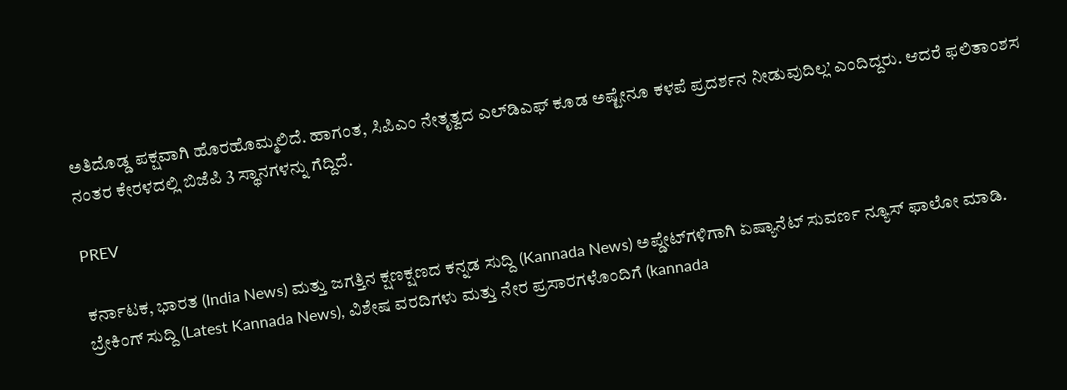ಅತಿದೊಡ್ಡ ಪಕ್ಷವಾಗಿ ಹೊರಹೊಮ್ಮಲಿದೆ. ಹಾಗಂತ, ಸಿಪಿಎಂ ನೇತೃತ್ವದ ಎಲ್‌ಡಿಎಫ್‌ ಕೂಡ ಅಷ್ಟೇನೂ ಕಳಪೆ ಪ್ರದರ್ಶನ ನೀಡುವುದಿಲ್ಲ’ ಎಂದಿದ್ದರು. ಆದರೆ ಫಲಿತಾಂಶಸ ನಂತರ ಕೇರಳದಲ್ಲಿ ಬಿಜೆಪಿ 3 ಸ್ಥಾನಗಳನ್ನು ಗೆದ್ದಿದೆ.

PREV

ಕರ್ನಾಟಕ, ಭಾರತ (India News) ಮತ್ತು ಜಗತ್ತಿನ ಕ್ಷಣಕ್ಷಣದ ಕನ್ನಡ ಸುದ್ದಿ (Kannada News) ಅಪ್ಡೇಟ್‌ಗಳಿಗಾಗಿ ಏಷ್ಯಾನೆಟ್ ಸುವರ್ಣ ನ್ಯೂಸ್‌ ಫಾಲೋ ಮಾಡಿ. ಬ್ರೇಕಿಂಗ್ ಸುದ್ದಿ (Latest Kannada News), ವಿಶೇಷ ವರದಿಗಳು ಮತ್ತು ನೇರ ಪ್ರಸಾರಗಳೊಂದಿಗೆ (kannada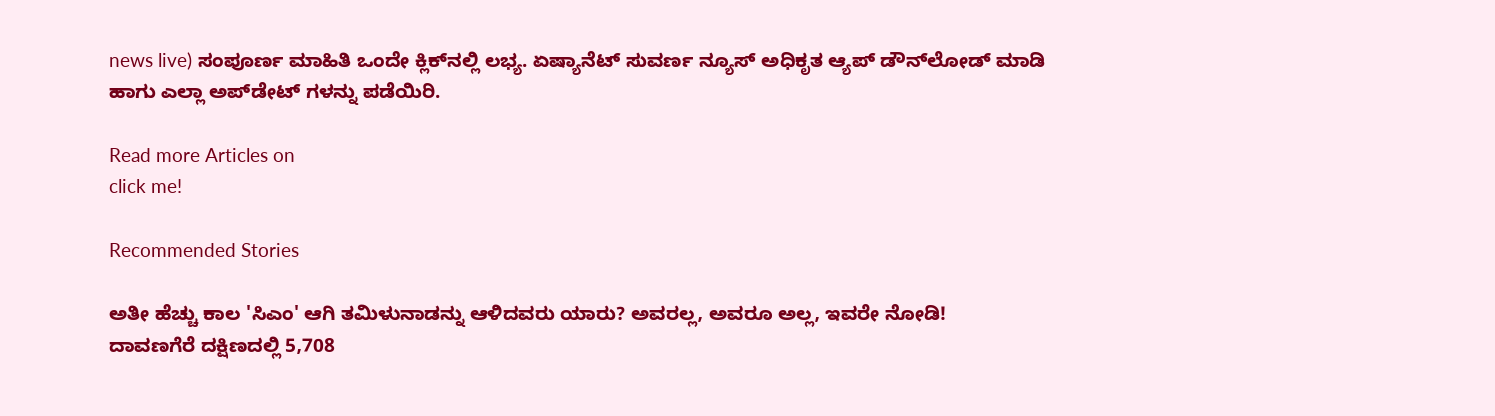news live) ಸಂಪೂರ್ಣ ಮಾಹಿತಿ ಒಂದೇ ಕ್ಲಿಕ್‌ನಲ್ಲಿ ಲಭ್ಯ. ಏಷ್ಯಾನೆಟ್ ಸುವರ್ಣ ನ್ಯೂಸ್ ಅಧಿಕೃತ ಆ್ಯಪ್ ಡೌನ್‌ಲೋಡ್ ಮಾಡಿ ಹಾಗು ಎಲ್ಲಾ ಅಪ್‌ಡೇಟ್ ಗಳನ್ನು ಪಡೆಯಿರಿ.

Read more Articles on
click me!

Recommended Stories

ಅತೀ ಹೆಚ್ಚು ಕಾಲ 'ಸಿಎಂ' ಆಗಿ ತಮಿಳುನಾಡನ್ನು ಆಳಿದವರು ಯಾರು? ಅವರಲ್ಲ, ಅವರೂ ಅಲ್ಲ, ಇವರೇ ನೋಡಿ!
ದಾವಣಗೆರೆ ದಕ್ಷಿಣದಲ್ಲಿ 5,708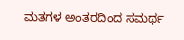ಮತಗಳ ಅಂತರದಿಂದ ಸಮರ್ಥ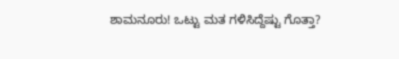ಶಾಮನೂರು! ಒಟ್ಟು ಮತ ಗಳಿಸಿದ್ದೆಷ್ಟು ಗೊತ್ತಾ?